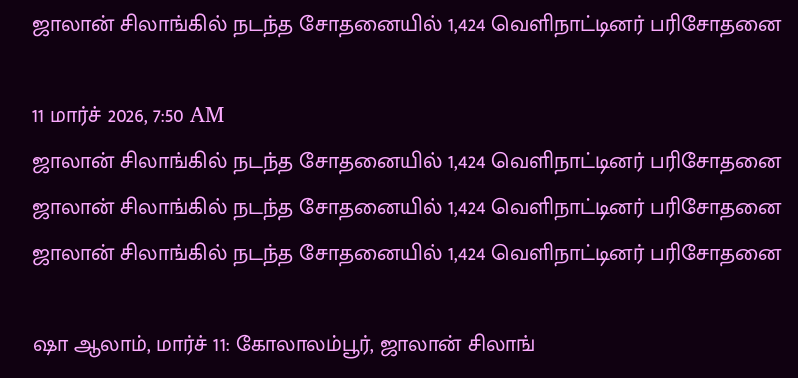ஜாலான் சிலாங்கில் நடந்த சோதனையில் 1,424 வெளிநாட்டினர் பரிசோதனை

11 மார்ச் 2026, 7:50 AM
ஜாலான் சிலாங்கில் நடந்த சோதனையில் 1,424 வெளிநாட்டினர் பரிசோதனை
ஜாலான் சிலாங்கில் நடந்த சோதனையில் 1,424 வெளிநாட்டினர் பரிசோதனை
ஜாலான் சிலாங்கில் நடந்த சோதனையில் 1,424 வெளிநாட்டினர் பரிசோதனை

ஷா ஆலாம், மார்ச் 11: கோலாலம்பூர், ஜாலான் சிலாங்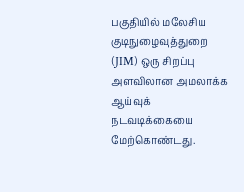பகுதியில் மலேசிய குடிநுழைவுத்துறை (JIM) ஒரு சிறப்பு அளவிலான அமலாக்க ஆய்வுக் நடவடிக்கையை மேற்கொண்டது.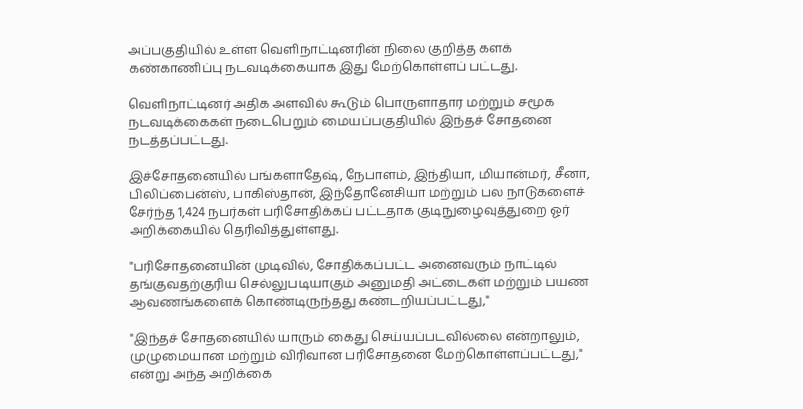அப்பகுதியில் உள்ள வெளிநாட்டினரின் நிலை குறித்த களக் கண்காணிப்பு நடவடிக்கையாக இது மேற்கொள்ளப் பட்டது.

வெளிநாட்டினர் அதிக அளவில் கூடும் பொருளாதார மற்றும் சமூக நடவடிக்கைகள் நடைபெறும் மையப்பகுதியில் இந்தச் சோதனை நடத்தப்பட்டது.

இச்சோதனையில் பங்களாதேஷ், நேபாளம், இந்தியா, மியான்மர், சீனா, பிலிப்பைன்ஸ், பாகிஸ்தான், இந்தோனேசியா மற்றும் பல நாடுகளைச் சேர்ந்த 1,424 நபர்கள் பரிசோதிக்கப் பட்டதாக குடிநுழைவுத்துறை ஓர் அறிக்கையில் தெரிவித்துள்ளது.

"பரிசோதனையின் முடிவில், சோதிக்கப்பட்ட அனைவரும் நாட்டில் தங்குவதற்குரிய செல்லுபடியாகும் அனுமதி அட்டைகள் மற்றும் பயண ஆவணங்களைக் கொண்டிருந்தது கண்டறியப்பட்டது,"

"இந்தச் சோதனையில் யாரும் கைது செய்யப்படவில்லை என்றாலும், முழுமையான மற்றும் விரிவான பரிசோதனை மேற்கொள்ளப்பட்டது," என்று அந்த அறிக்கை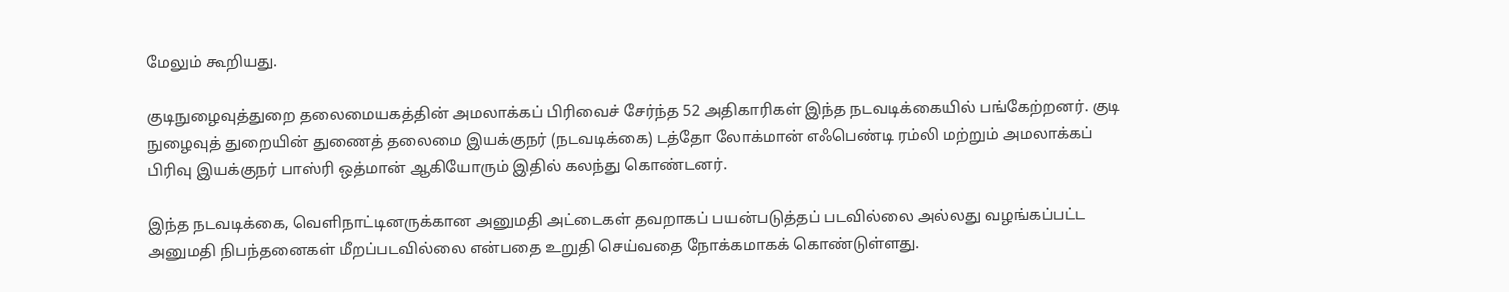மேலும் கூறியது.

குடிநுழைவுத்துறை தலைமையகத்தின் அமலாக்கப் பிரிவைச் சேர்ந்த 52 அதிகாரிகள் இந்த நடவடிக்கையில் பங்கேற்றனர். குடி நுழைவுத் துறையின் துணைத் தலைமை இயக்குநர் (நடவடிக்கை) டத்தோ லோக்மான் எஃபெண்டி ரம்லி மற்றும் அமலாக்கப் பிரிவு இயக்குநர் பாஸ்ரி ஒத்மான் ஆகியோரும் இதில் கலந்து கொண்டனர்.

இந்த நடவடிக்கை, வெளிநாட்டினருக்கான அனுமதி அட்டைகள் தவறாகப் பயன்படுத்தப் படவில்லை அல்லது வழங்கப்பட்ட அனுமதி நிபந்தனைகள் மீறப்படவில்லை என்பதை உறுதி செய்வதை நோக்கமாகக் கொண்டுள்ளது.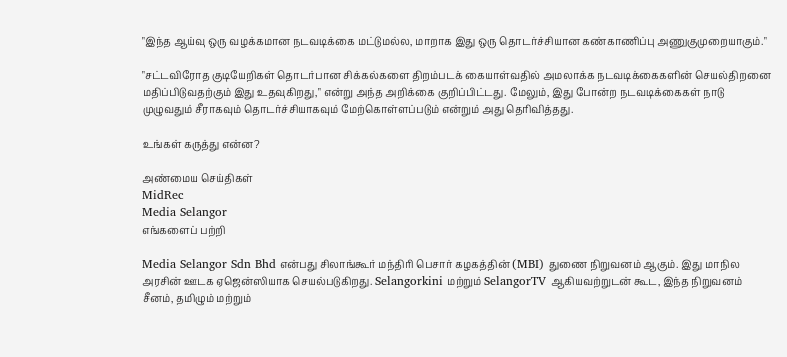"இந்த ஆய்வு ஒரு வழக்கமான நடவடிக்கை மட்டுமல்ல, மாறாக இது ஒரு தொடர்ச்சியான கண்காணிப்பு அணுகுமுறையாகும்."

"சட்டவிரோத குடியேறிகள் தொடர்பான சிக்கல்களை திறம்படக் கையாள்வதில் அமலாக்க நடவடிக்கைகளின் செயல்திறனை மதிப்பிடுவதற்கும் இது உதவுகிறது," என்று அந்த அறிக்கை குறிப்பிட்டது. மேலும், இது போன்ற நடவடிக்கைகள் நாடு முழுவதும் சீராகவும் தொடர்ச்சியாகவும் மேற்கொள்ளப்படும் என்றும் அது தெரிவித்தது.

உங்கள் கருத்து என்ன?

அண்மைய செய்திகள்
MidRec
Media Selangor
எங்களைப் பற்றி

Media Selangor Sdn Bhd என்பது சிலாங்கூர் மந்திரி பெசார் கழகத்தின் (MBI) துணை நிறுவனம் ஆகும். இது மாநில அரசின் ஊடக ஏஜென்ஸியாக செயல்படுகிறது. Selangorkini மற்றும் SelangorTV ஆகியவற்றுடன் கூட, இந்த நிறுவனம் சீனம், தமிழும் மற்றும்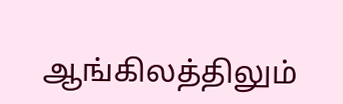ஆங்கிலத்திலும்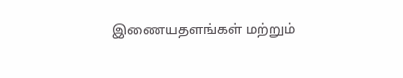இணையதளங்கள் மற்றும்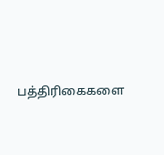பத்திரிகைகளை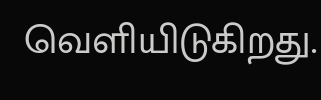வெளியிடுகிறது.